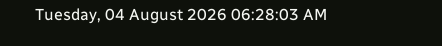Tuesday, 04 August 2026 06:28:03 AM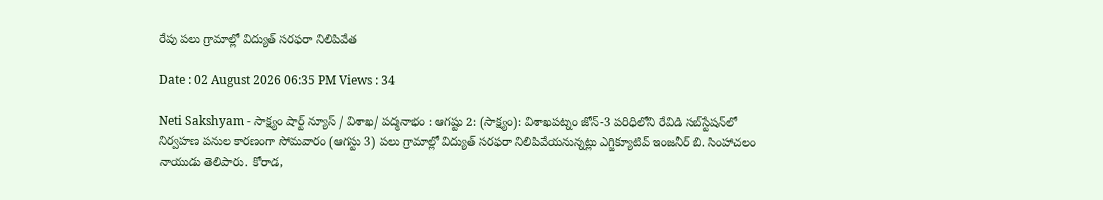రేపు పలు గ్రామాల్లో విద్యుత్ సరఫరా నిలిపివేత

Date : 02 August 2026 06:35 PM Views : 34

Neti Sakshyam - సాక్ష్యం షార్ట్ న్యూస్ / విశాఖ/ పద్మనాభం : ఆగష్టు 2: (సాక్ష్యం): విశాఖపట్నం జోన్-3 పరిధిలోని రేవిడి సబ్‌స్టేషన్‌లో నిర్వహణ పనుల కారణంగా సోమవారం (ఆగస్టు 3) పలు గ్రామాల్లో విద్యుత్ సరఫరా నిలిపివేయనున్నట్లు ఎగ్జిక్యూటివ్ ఇంజనీర్ బి. సింహాచలం నాయుడు తెలిపారు. కోరాడ,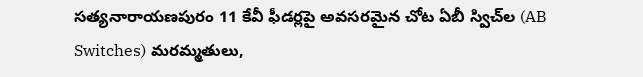సత్యనారాయణపురం 11 కేవీ ఫీడర్లపై అవసరమైన చోట ఏబీ స్విచ్‌ల (AB Switches) మరమ్మతులు,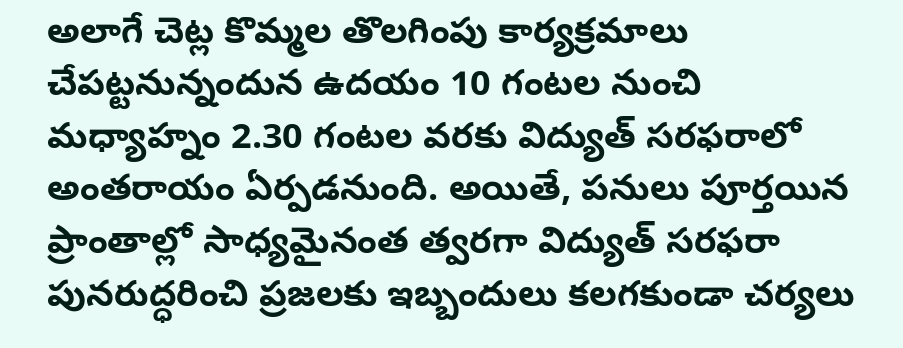అలాగే చెట్ల కొమ్మల తొలగింపు కార్యక్రమాలు చేపట్టనున్నందున ఉదయం 10 గంటల నుంచి మధ్యాహ్నం 2.30 గంటల వరకు విద్యుత్ సరఫరాలో అంతరాయం ఏర్పడనుంది. అయితే, పనులు పూర్తయిన ప్రాంతాల్లో సాధ్యమైనంత త్వరగా విద్యుత్ సరఫరా పునరుద్ధరించి ప్రజలకు ఇబ్బందులు కలగకుండా చర్యలు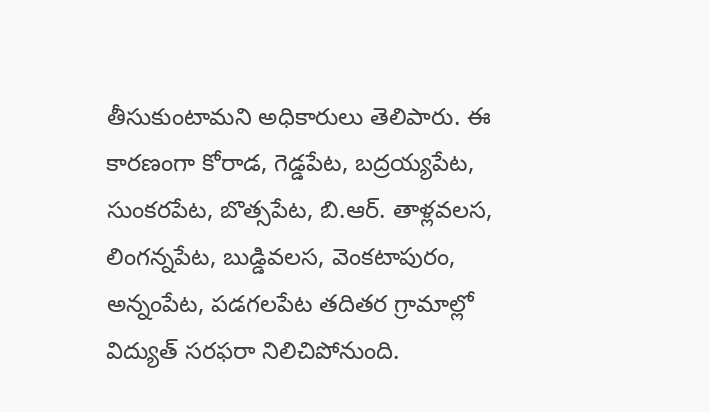తీసుకుంటామని అధికారులు తెలిపారు. ఈ కారణంగా కోరాడ, గెడ్డపేట, బద్రయ్యపేట, సుంకరపేట, బొత్సపేట, బి.ఆర్. తాళ్లవలస, లింగన్నపేట, బుడ్డివలస, వెంకటాపురం, అన్నంపేట, పడగలపేట తదితర గ్రామాల్లో విద్యుత్ సరఫరా నిలిచిపోనుంది.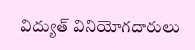విద్యుత్ వినియోగదారులు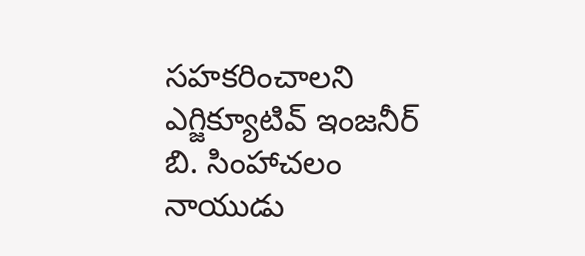సహకరించాలని ఎగ్జిక్యూటివ్ ఇంజనీర్ బి. సింహాచలం నాయుడు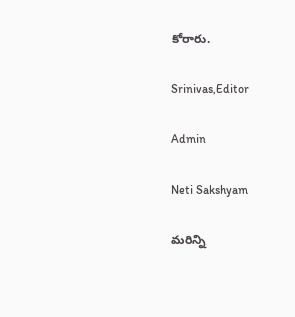కోరారు.

Srinivas,Editor

Admin

Neti Sakshyam

మరిన్ని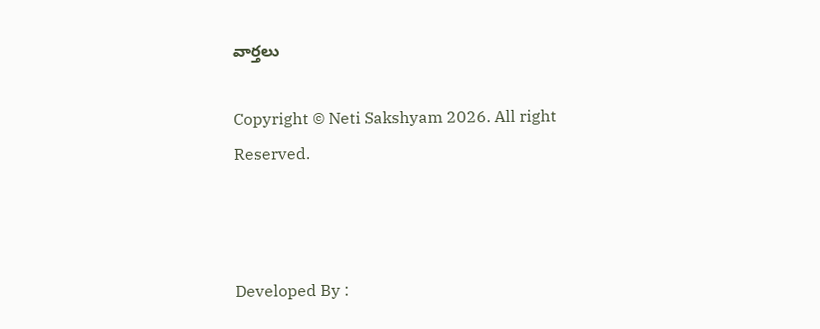వార్తలు

Copyright © Neti Sakshyam 2026. All right Reserved.



Developed By :